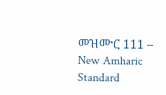መዝሙር 111 – New Amharic Standard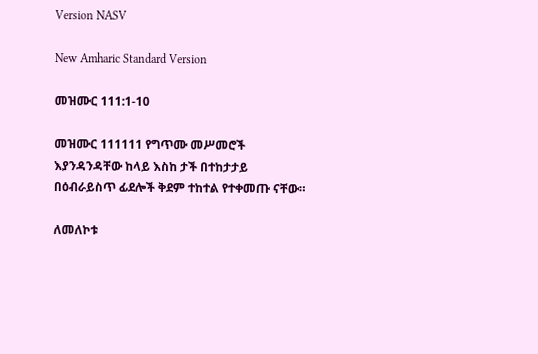Version NASV

New Amharic Standard Version

መዝሙር 111:1-10

መዝሙር 111111 የግጥሙ መሥመሮች እያንዳንዳቸው ከላይ እስከ ታች በተከታታይ በዕብራይስጥ ፊደሎች ቅደም ተከተል የተቀመጡ ናቸው።

ለመለኮቱ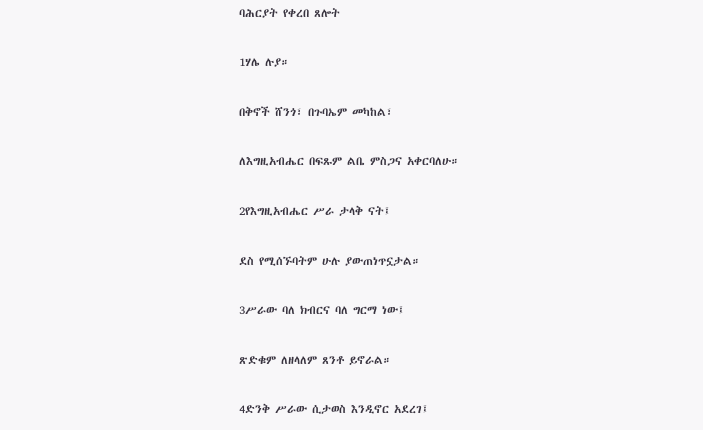ባሕርያት የቀረበ ጸሎት

1ሃሌ ሉያ።

በቅኖች ሸንጎ፣ በጉባኤም መካከል፣

ለእግዚአብሔር በፍጹም ልቤ ምስጋና አቀርባለሁ።

2የእግዚአብሔር ሥራ ታላቅ ናት፤

ደስ የሚሰኙባትም ሁሉ ያውጠነጥኗታል።

3ሥራው ባለ ክብርና ባለ ግርማ ነው፤

ጽድቁም ለዘላለም ጸንቶ ይኖራል።

4ድንቅ ሥራው ሲታወስ እንዲኖር አደረገ፤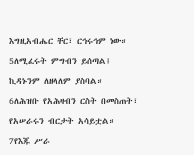እግዚአብሔር ቸር፣ ርኅሩኅም ነው።

5ለሚፈሩት ምግብን ይሰጣል፤

ኪዳኑንም ለዘላለም ያስባል።

6ለሕዝቡ የአሕዛብን ርስት በመስጠት፣

የአሠራሩን ብርታት አሳይቷል።

7የእጁ ሥራ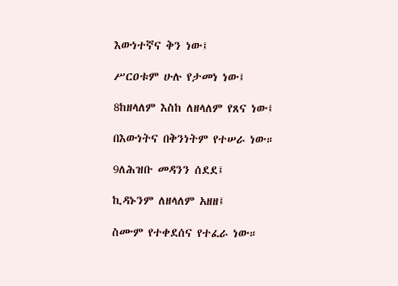እውነተኛና ቅን ነው፤

ሥርዐቱም ሁሉ የታመነ ነው፤

8ከዘላለም እስከ ለዘላለም የጸና ነው፤

በእውነትና በቅንነትም የተሠራ ነው።

9ለሕዝቡ መዳንን ሰደደ፤

ኪዳኑንም ለዘላለም አዘዘ፤

ስሙም የተቀደሰና የተፈራ ነው።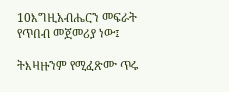10እግዚአብሔርን መፍራት የጥበብ መጀመሪያ ነው፤

ትእዛዙንም የሚፈጽሙ ጥሩ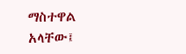ማስተዋል አላቸው፤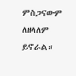ምስጋናውም ለዘላለም ይኖራል።